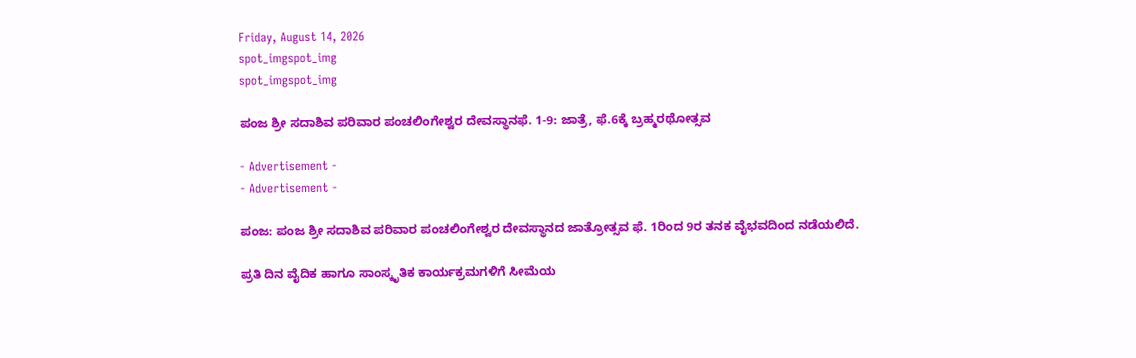Friday, August 14, 2026
spot_imgspot_img
spot_imgspot_img

ಪಂಜ ಶ್ರೀ ಸದಾಶಿವ ಪರಿವಾರ ಪಂಚಲಿಂಗೇಶ್ವರ ದೇವಸ್ಥಾನಫೆ. 1-9: ಜಾತ್ರೆ, ಫೆ.6ಕ್ಕೆ ಬ್ರಹ್ಮರಥೋತ್ಸವ

- Advertisement -
- Advertisement -

ಪಂಜ: ಪಂಜ ಶ್ರೀ ಸದಾಶಿವ ಪರಿವಾರ ಪಂಚಲಿಂಗೇಶ್ವರ ದೇವಸ್ಥಾನದ ಜಾತ್ರೋತ್ಸವ ಫೆ. 1ರಿಂದ 9ರ ತನಕ ವೈಭವದಿಂದ ನಡೆಯಲಿದೆ.

ಪ್ರತಿ ದಿನ ವೈದಿಕ ಹಾಗೂ ಸಾಂಸ್ಕೃತಿಕ ಕಾರ್ಯಕ್ರಮಗಳಿಗೆ ಸೀಮೆಯ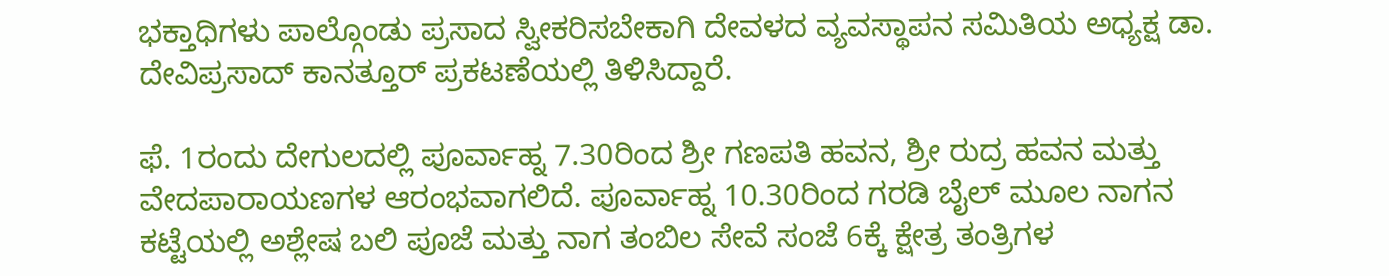ಭಕ್ತಾಧಿಗಳು ಪಾಲ್ಗೊಂಡು ಪ್ರಸಾದ ಸ್ವೀಕರಿಸಬೇಕಾಗಿ ದೇವಳದ ವ್ಯವಸ್ಥಾಪನ ಸಮಿತಿಯ ಅಧ್ಯಕ್ಷ ಡಾ. ದೇವಿಪ್ರಸಾದ್‌ ಕಾನತ್ತೂರ್ ಪ್ರಕಟಣೆಯಲ್ಲಿ ತಿಳಿಸಿದ್ದಾರೆ.

ಫೆ. 1ರಂದು ದೇಗುಲದಲ್ಲಿ ಪೂರ್ವಾಹ್ನ 7.30ರಿಂದ ಶ್ರೀ ಗಣಪತಿ ಹವನ, ಶ್ರೀ ರುದ್ರ ಹವನ ಮತ್ತು ವೇದಪಾರಾಯಣಗಳ ಆರಂಭವಾಗಲಿದೆ. ಪೂರ್ವಾಹ್ನ 10.30ರಿಂದ ಗರಡಿ ಬೈಲ್ ಮೂಲ ನಾಗನ ಕಟ್ಟೆಯಲ್ಲಿ ಅಶ್ಲೇಷ ಬಲಿ ಪೂಜೆ ಮತ್ತು ನಾಗ ತಂಬಿಲ ಸೇವೆ ಸಂಜೆ 6ಕ್ಕೆ ಕ್ಷೇತ್ರ ತಂತ್ರಿಗಳ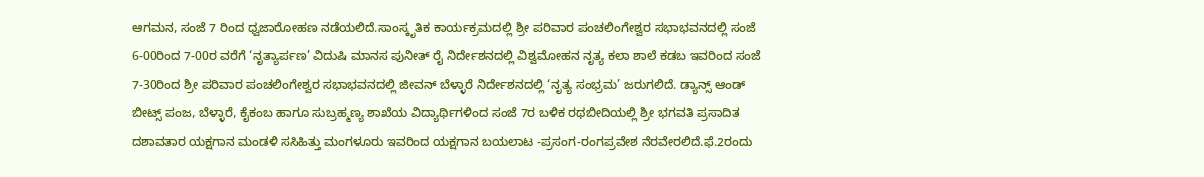ಆಗಮನ, ಸಂಜೆ 7 ರಿಂದ ಧ್ವಜಾರೋಹಣ ನಡೆಯಲಿದೆ.ಸಾಂಸ್ಕೃತಿಕ ಕಾರ್ಯಕ್ರಮದಲ್ಲಿ ಶ್ರೀ ಪರಿವಾರ ಪಂಚಲಿಂಗೇಶ್ವರ ಸಭಾಭವನದಲ್ಲಿ ಸಂಜೆ 6-00ರಿಂದ 7-00ರ ವರೆಗೆ ‘ನೃತ್ಯಾರ್ಪಣ’ ವಿದುಷಿ ಮಾನಸ ಪುನೀತ್ ರೈ ನಿರ್ದೇಶನದಲ್ಲಿ ವಿಶ್ವಮೋಹನ ನೃತ್ಯ ಕಲಾ ಶಾಲೆ ಕಡಬ ಇವರಿಂದ ಸಂಜೆ 7-30ರಿಂದ ಶ್ರೀ ಪರಿವಾರ ಪಂಚಲಿಂಗೇಶ್ವರ ಸಭಾಭವನದಲ್ಲಿ ಜೀವನ್ ಬೆಳ್ಳಾರೆ ನಿರ್ದೇಶನದಲ್ಲಿ ‘ನೃತ್ಯ ಸಂಭ್ರಮ’ ಜರುಗಲಿದೆ. ಡ್ಯಾನ್ಸ್ ಆಂಡ್ ಬೀಟ್ಸ್ ಪಂಜ, ಬೆಳ್ಳಾರೆ, ಕೈಕಂಬ ಹಾಗೂ ಸುಬ್ರಹ್ಮಣ್ಯ ಶಾಖೆಯ ವಿದ್ಯಾರ್ಥಿಗಳಿಂದ ಸಂಜೆ 7ರ ಬಳಿಕ ರಥಬೀದಿಯಲ್ಲಿ ಶ್ರೀ ಭಗವತಿ ಪ್ರಸಾದಿತ ದಶಾವತಾರ ಯಕ್ಷಗಾನ ಮಂಡಳಿ ಸಸಿಹಿತ್ತು ಮಂಗಳೂರು ಇವರಿಂದ ಯಕ್ಷಗಾನ ಬಯಲಾಟ -ಪ್ರಸಂಗ-ರಂಗಪ್ರವೇಶ ನೆರವೇರಲಿದೆ.ಫೆ.2ರಂದು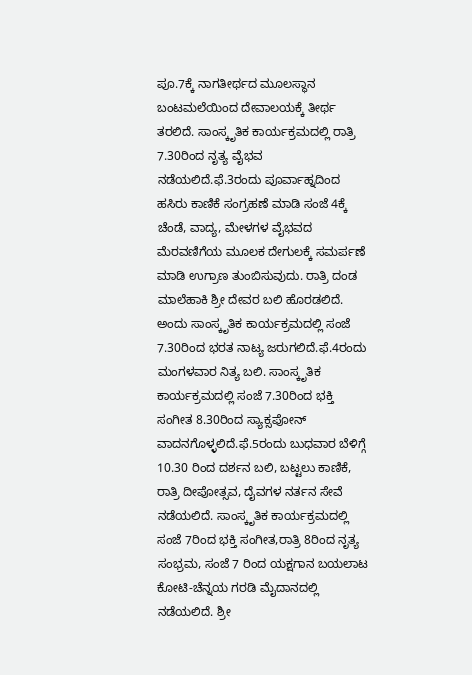ಪೂ.7ಕ್ಕೆ ನಾಗತೀರ್ಥದ ಮೂಲಸ್ಥಾನ ಬಂಟಮಲೆಯಿಂದ ದೇವಾಲಯಕ್ಕೆ ತೀರ್ಥ ತರಲಿದೆ. ಸಾಂಸ್ಕೃತಿಕ ಕಾರ್ಯಕ್ರಮದಲ್ಲಿ ರಾತ್ರಿ 7.30ರಿಂದ ನೃತ್ಯ ವೈಭವ ನಡೆಯಲಿದೆ.ಫೆ.3ರಂದು ಪೂರ್ವಾಹ್ನದಿಂದ ಹಸಿರು ಕಾಣಿಕೆ ಸಂಗ್ರಹಣೆ ಮಾಡಿ ಸಂಜೆ 4ಕ್ಕೆ ಚೆಂಡೆ, ವಾದ್ಯ, ಮೇಳಗಳ ವೈಭವದ ಮೆರವಣಿಗೆಯ ಮೂಲಕ ದೇಗುಲಕ್ಕೆ ಸಮರ್ಪಣೆ ಮಾಡಿ ಉಗ್ರಾಣ ತುಂಬಿಸುವುದು. ರಾತ್ರಿ ದಂಡ ಮಾಲೆಹಾಕಿ ಶ್ರೀ ದೇವರ ಬಲಿ ಹೊರಡಲಿದೆ. ಅಂದು ಸಾಂಸ್ಕೃತಿಕ ಕಾರ್ಯಕ್ರಮದಲ್ಲಿ ಸಂಜೆ 7.30ರಿಂದ ಭರತ ನಾಟ್ಯ ಜರುಗಲಿದೆ.ಫೆ.4ರಂದು ಮಂಗಳವಾರ ನಿತ್ಯ ಬಲಿ. ಸಾಂಸ್ಕೃತಿಕ ಕಾರ್ಯಕ್ರಮದಲ್ಲಿ ಸಂಜೆ 7.30ರಿಂದ ಭಕ್ತಿ ಸಂಗೀತ 8.30ರಿಂದ ಸ್ಯಾಕ್ಸಪೋನ್ ವಾದನಗೊಳ್ಳಲಿದೆ.ಫೆ.5ರಂದು ಬುಧವಾರ ಬೆಳಿಗ್ಗೆ 10.30 ರಿಂದ ದರ್ಶನ ಬಲಿ, ಬಟ್ಟಲು ಕಾಣಿಕೆ, ರಾತ್ರಿ ದೀಪೋತ್ಸವ, ದೈವಗಳ ನರ್ತನ ಸೇವೆ ನಡೆಯಲಿದೆ. ಸಾಂಸ್ಕೃತಿಕ ಕಾರ್ಯಕ್ರಮದಲ್ಲಿ ಸಂಜೆ 7ರಿಂದ ಭಕ್ತಿ ಸಂಗೀತ,ರಾತ್ರಿ 8ರಿಂದ ನೃತ್ಯ ಸಂಭ್ರಮ, ಸಂಜೆ 7 ರಿಂದ ಯಕ್ಷಗಾನ ಬಯಲಾಟ ಕೋಟಿ-ಚೆನ್ನಯ ಗರಡಿ ಮೈದಾನದಲ್ಲಿ ನಡೆಯಲಿದೆ. ಶ್ರೀ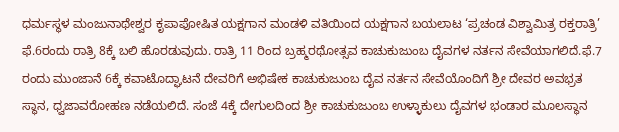ಧರ್ಮಸ್ಥಳ ಮಂಜುನಾಥೇಶ್ವರ ಕೃಪಾಪೋಷಿತ ಯಕ್ಷಗಾನ ಮಂಡಳಿ ವತಿಯಿಂದ ಯಕ್ಷಗಾನ ಬಯಲಾಟ ‘ಪ್ರಚಂಡ ವಿಶ್ವಾಮಿತ್ರ ರಕ್ತರಾತ್ರಿ’ ಫೆ.6ರಂದು ರಾತ್ರಿ 8ಕ್ಕೆ ಬಲಿ ಹೊರಡುವುದು. ರಾತ್ರಿ 11 ರಿಂದ ಬ್ರಹ್ಮರಥೋತ್ಸವ ಕಾಚುಕುಜುಂಬ ದೈವಗಳ ನರ್ತನ ಸೇವೆಯಾಗಲಿದೆ.ಫೆ.7 ರಂದು ಮುಂಜಾನೆ 6ಕ್ಕೆ ಕವಾಟೊದ್ಘಾಟನೆ ದೇವರಿಗೆ ಅಭಿಷೇಕ ಕಾಚುಕುಜುಂಬ ದೈವ ನರ್ತನ ಸೇವೆಯೊಂದಿಗೆ ಶ್ರೀ ದೇವರ ಅವಭ್ರತ ಸ್ಥಾನ, ಧ್ವಜಾವರೋಹಣ ನಡೆಯಲಿದೆ. ಸಂಜೆ 4ಕ್ಕೆ ದೇಗುಲದಿಂದ ಶ್ರೀ ಕಾಚುಕುಜುಂಬ ಉಳ್ಳಾಕುಲು ದೈವಗಳ ಭಂಡಾರ ಮೂಲಸ್ಥಾನ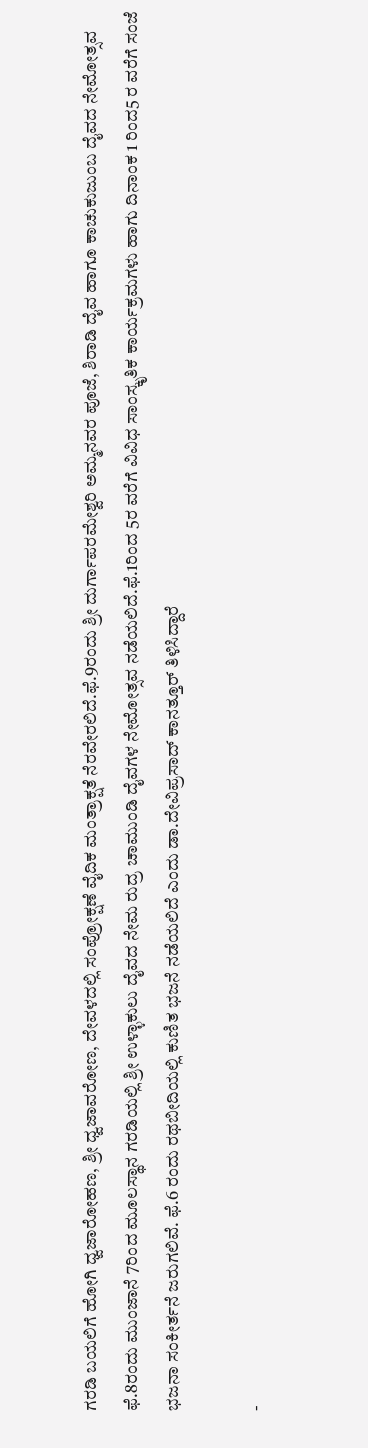ಗರಡಿ ಬಯಲಿಗೆ ಹೋಗಿ ಧ್ವಜಾರೋಹಣ, ಶ್ರೀ ಧ್ವಜಾವರೋಣ, ದೇವಳದಲ್ಲಿ ಸಂಪ್ರೋಕ್ಷಣೆ ವೈದಿಕ ಮಂತ್ರಾಕ್ಷತೆ ನೆರವೇರಲಿದೆ.ಫೆ.9ರಂದು ಶ್ರೀ ದುರ್ಗಾಪರಮೇಶ್ವರಿ ಅಮ್ಮನವರ ಪೂಜೆ, ಶಿರಾಡಿ ದೈವ ಹಾಗೂ ಕಾಚುಕುಜುಂಬ ದೈವದ ನೇಮೋತ್ಸವ ಫೆ.8ರಂದು ಮುಂಜಾನೆ 7ರಿಂದ ಮೂಲಸ್ಥಾನ ಗರಡಿಯಲ್ಲಿ ಶ್ರೀ ಉಳ್ಳಾಕುಲು ದೈವದ ನೇಮ ರುದ್ರ ಚಾಮುಂಡಿ ದೈವಗಳ ನೇಮೋತ್ಸವ ನಡೆಯಲಿದೆ.ಫೆ.1ರಿಂದ 5ರ ವರೆಗೆ ವಿವಿಧ ಸಾಂಸ್ಕೃತಿಕ ಕಾರ್ಯಕ್ರಮಗಳು ಹಾಗು ದಿನಾಂಕ 1 ರಿಂದ5 ರ ವರೆಗೆ ಸಂಜೆ ಭಜನಾ ಸಂಕೀರ್ತನೆ ಜರುಗಲಿವೆ. ಫೆ.6 ರಂದು ರಥಬೀದಿಯಲ್ಲಿ ಕುಣಿತ ಭಜನೆ ನಡೆಯಲಿದೆ ಎಂದು ಡಾ.ದೇವಿಪ್ರಸಾದ್ ಕಾನತ್ತೂರ್ ತಿಳಿಸಿದ್ದಾರೆ

-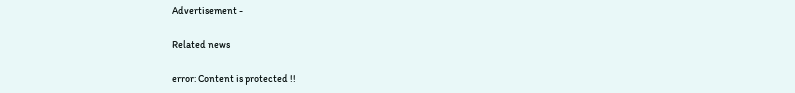Advertisement -

Related news

error: Content is protected !!